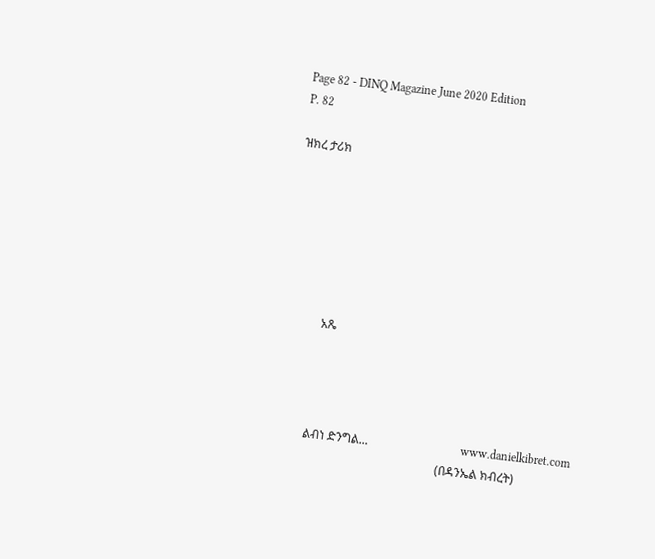Page 82 - DINQ Magazine June 2020 Edition
P. 82

ዝክረ ታሪክ







            አጼ




          ልብነ ድንግል...                               www.danielkibret.com
                                                       (በዳንኤል ክብረት)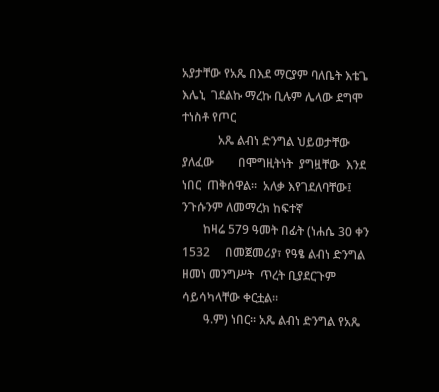አያታቸው የአጼ በእደ ማርያም ባለቤት እቴጌ እሌኒ  ገደልኩ ማረኩ ቢሉም ሌላው ደግሞ ተነስቶ የጦር
            አጼ ልብነ ድንግል ህይወታቸው ያለፈው        በሞግዚትነት  ያግዟቸው  እንደ  ነበር  ጠቅሰዋል።  አለቃ እየገደለባቸው፤ ንጉሱንም ለመማረክ ከፍተኛ
       ከዛሬ 579 ዓመት በፊት (ነሐሴ 30 ቀን 1532     በመጀመሪያ፣ የዓፄ ልብነ ድንግል ዘመነ መንግሥት  ጥረት ቢያደርጉም ሳይሳካላቸው ቀርቷል።
       ዓ.ም) ነበር። አጼ ልብነ ድንግል የአጼ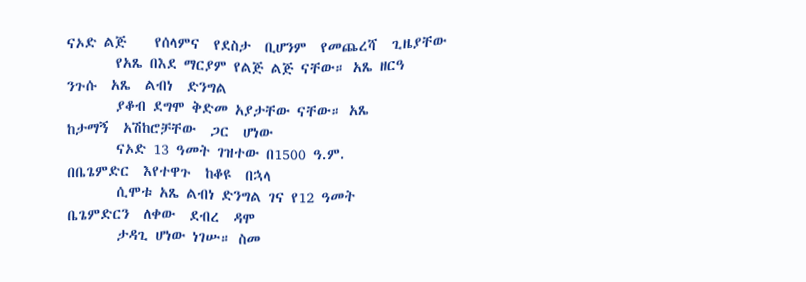ናኦድ ልጅ    የሰላምና  የደስታ  ቢሆንም  የመጨረሻ  ጊዜያቸው
       የአጼ በእደ ማርያም የልጅ ልጅ ናቸው። አጼ ዘርዓ                                                          ንጉሱ  አጼ  ልብነ  ድንግል
       ያቆብ ደግሞ ቅድመ አያታቸው ናቸው። አጼ                                                          ከታማኝ  አሽከሮቻቸው  ጋር  ሆነው
       ናኦድ 13 ዓመት ገዝተው በ1500 ዓ.ም.                                                         በቤጌምድር  እየተዋጉ  ከቆዩ  በኋላ
       ሲሞቱ አጼ ልብነ ድንግል ገና የ12 ዓመት                                                         ቤጌምድርን  ለቀው  ደብረ  ዳሞ
       ታዳጊ ሆነው ነገሡ። ስመ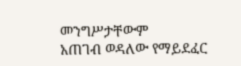መንግሥታቸውም                                                           አጠገብ ወዳለው የማይደፈር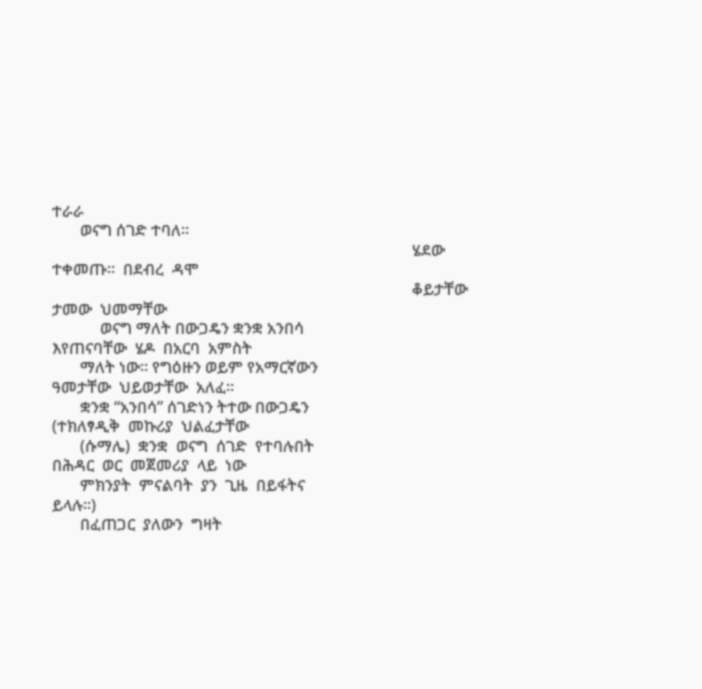ተራራ
       ወናግ ሰገድ ተባለ።
                                                                                          ሄደው  ተቀመጡ።  በደብረ  ዳሞ
                                                                                          ቆይታቸው  ታመው  ህመማቸው
            ወናግ ማለት በውጋዴን ቋንቋ አንበሳ                                                        እየጠናባቸው  ሄዶ  በአርባ  አምስት
       ማለት ነው። የግዕዙን ወይም የአማርኛውን                                                          ዓመታቸው  ህይወታቸው  አለፈ።
       ቋንቋ “አንበሳ” ሰገድነን ትተው በውጋዴን                                                         (ተክለፃዲቅ  መኩሪያ  ህልፈታቸው
       (ሱማሌ)  ቋንቋ  ወናግ  ሰገድ  የተባሉበት                                                       በሕዳር  ወር  መጀመሪያ  ላይ  ነው
       ምክንያት  ምናልባት  ያን  ጊዜ  በይፋትና                                                        ይላሉ፡፡)
       በፈጠጋር  ያለውን  ግዛት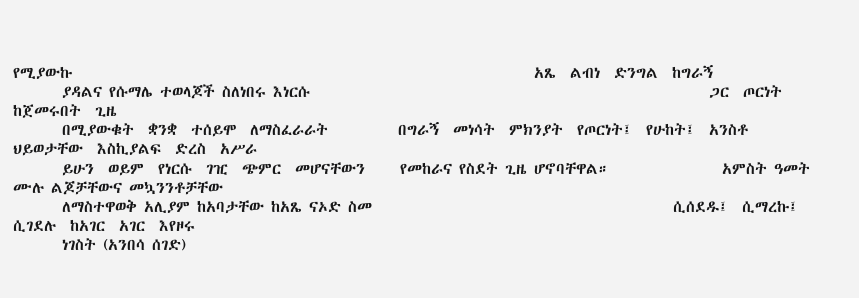የሚያውኩ                                                                  አጼ  ልብነ  ድንግል  ከግራኝ
       ያዳልና የሱማሌ ተወላጆች ስለነበሩ እነርሱ                                                         ጋር  ጦርነት  ከጀመሩበት  ጊዜ
       በሚያውቁት  ቋንቋ  ተሰይሞ  ለማስፈራራት          በግራኝ  መነሳት  ምክንያት  የጦርነት፤  የሁከት፤  አንስቶ  ህይወታቸው  እስኪያልፍ  ድረስ  አሥራ
       ይሁን  ወይም  የነርሱ  ገዢ  ጭምር  መሆናቸውን     የመከራና የስደት ጊዜ ሆኖባቸዋል።                አምስት ዓመት ሙሉ ልጆቻቸውና መኳንንቶቻቸው
       ለማስተዋወቅ አሊያም ከአባታቸው ከአጼ ናኦድ ስመ                                           ሲሰደዱ፤  ሲማረኩ፤  ሲገደሉ  ከአገር  አገር  እየዞሩ
       ነገስት (አንበሳ ሰገድ)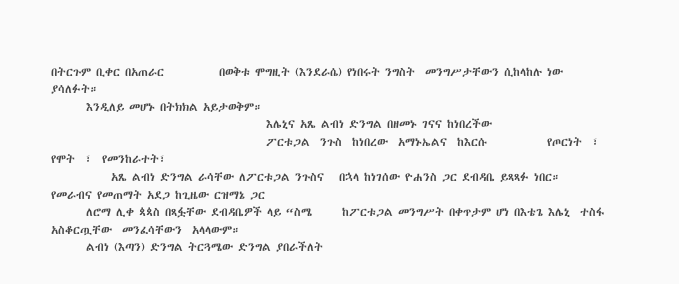በትርጉም ቢቀር በአጠራር           በወቅቱ ሞግዚት (እንደራሴ) የነበሩት ንግስት  መንግሥታቸውን ሲከላከሉ ነው ያሳለፉት።
       እንዲለይ መሆኑ በትክክል አይታወቅም።
                                           እሌኒና አጼ ልብነ ድንግል በዘመኑ ገናና ከነበረችው
                                           ፖርቱጋል  ንጉስ  ከነበረው  አማኑኤልና  ከእርሱ            የጦርነት  ፣  የሞት  ፣  የመንከራተት፣
            አጼ ልብነ ድንግል ራሳቸው ለፖርቱጋል ንጉስና   በኋላ ከነገሰው ዮሐንስ ጋር ደብዳቤ ይጻጻፉ ነበር።  የመራብና የመጠማት አደጋ ከጊዜው ርዝማኔ ጋር
       ለሮማ ሊቀ ጳጳስ በጻፏቸው ደብዳቤዎች ላይ “ስሜ      ከፖርቱጋል መንግሥት በቀጥታም ሆነ በእቴጌ እሌኒ  ተስፋ  አስቆርጧቸው  መንፈሳቸውን  አላላውም።
       ልብነ (እጣን) ድንግል ትርጓሜው ድንግል ያበራችለት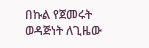በኩል የጀመሩት ወዳጅነት ለጊዜው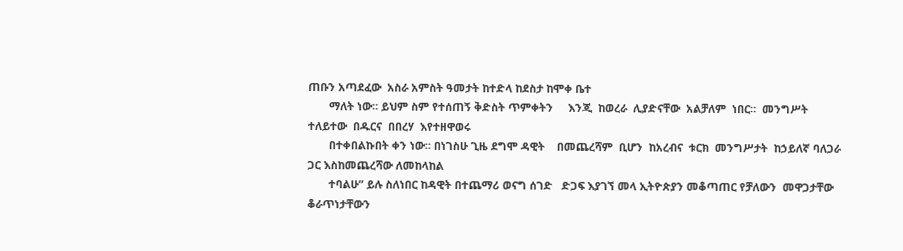ጠቡን አጣደፈው  አስራ አምስት ዓመታት ከተድላ ከደስታ ከሞቀ ቤተ
       ማለት ነው። ይህም ስም የተሰጠኝ ቅድስት ጥምቀትን     እንጂ  ከወረራ  ሊያድናቸው  አልቻለም  ነበር።  መንግሥት  ተለይተው  በዱርና  በበረሃ  እየተዘዋወሩ
       በተቀበልኩበት ቀን ነው። በነገስሁ ጊዜ ደግሞ ዳዊት    በመጨረሻም  ቢሆን  ከአረብና  ቱርክ  መንግሥታት  ከኃይለኛ ባለጋራ ጋር እስከመጨረሻው ለመከላከል
       ተባልሁ” ይሉ ስለነበር ከዳዊት በተጨማሪ ወናግ ሰገድ   ድጋፍ እያገኘ መላ ኢትዮጵያን መቆጣጠር የቻለውን  መዋጋታቸው  ቆራጥነታቸውን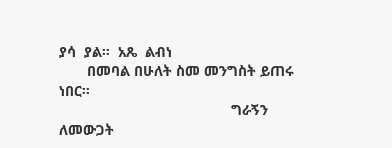ያሳ  ያል።  አጼ  ልብነ
       በመባል በሁለት ስመ መንግስት ይጠሩ ነበር።
                                           ግራኝን ለመውጋት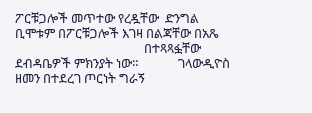ፖርቹጋሎች መጥተው የረዷቸው  ድንግል ቢሞቱም በፖርቹጋሎች እገዛ በልጃቸው በአጼ
                                           በተጻጻፏቸው ደብዳቤዎች ምክንያት ነው።             ገላውዲዮስ ዘመን በተደረገ ጦርነት ግራኝ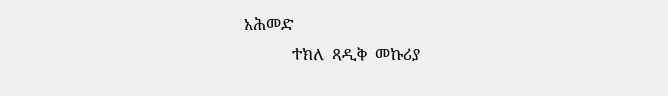አሕመድ
            ተክለ  ጻዲቅ  መኩሪያ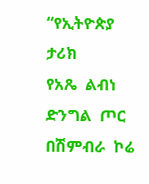“የኢትዮጵያ  ታሪክ         የአጼ  ልብነ  ድንግል  ጦር  በሽምብራ  ኮሬ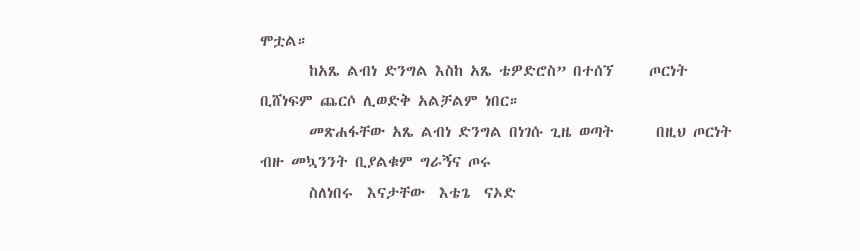ሞቷል።
       ከአጼ ልብነ ድንግል እስከ አጼ ቴዎድሮስ” በተሰኘ     ጦርነት ቢሸነፍም ጨርሶ ሊወድቅ አልቻልም ነበር።
       መጽሐፋቸው አጼ ልብነ ድንግል በነገሱ ጊዜ ወጣት      በዚህ ጦርነት ብዙ መኳንንት ቢያልቁም ግራኝና ጦሩ
       ስለነበሩ  እናታቸው  እቴጌ  ናኦድ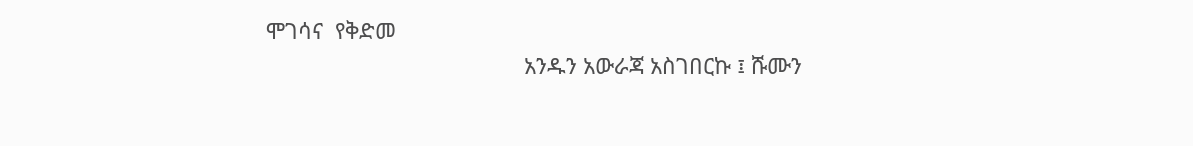ሞገሳና  የቅድመ
                                           አንዱን አውራጃ አስገበርኩ ፤ ሹሙን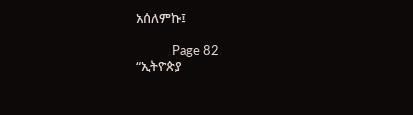አሰለምኩ፤

            Page 82                                                           “ኢትዮጵያ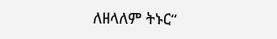ለዘላለም ትኑር“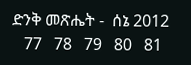ድንቅ መጽሔት -  ሰኔ 2012
   77   78   79   80   81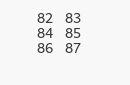82   83   84   85   86   87